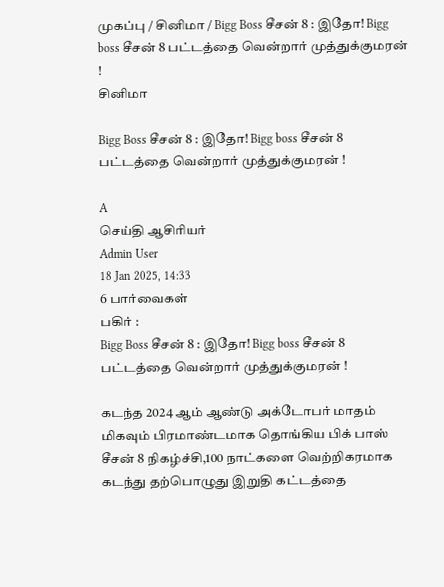முகப்பு / சினிமா / Bigg Boss சீசன் 8 : இதோ! Bigg boss சீசன் 8 பட்டத்தை வென்றார் முத்துக்குமரன் !
சினிமா

Bigg Boss சீசன் 8 : இதோ! Bigg boss சீசன் 8 பட்டத்தை வென்றார் முத்துக்குமரன் !

A
செய்தி ஆசிரியர்
Admin User
18 Jan 2025, 14:33
6 பார்வைகள்
பகிர் :
Bigg Boss சீசன் 8 : இதோ! Bigg boss சீசன் 8 பட்டத்தை வென்றார் முத்துக்குமரன் !

கடந்த 2024 ஆம் ஆண்டு அக்டோபர் மாதம் மிகவும் பிரமாண்டமாக தொங்கிய பிக் பாஸ் சீசன் 8 நிகழ்ச்சி,100 நாட்களை வெற்றிகரமாக கடந்து தற்பொழுது இறுதி கட்டத்தை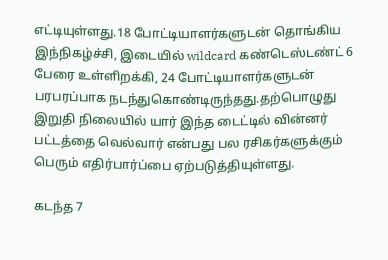எட்டியுள்ளது.18 போட்டியாளர்களுடன் தொங்கிய இந்நிகழ்ச்சி, இடையில் wildcard கண்டெஸ்டண்ட் 6 பேரை உள்ளிறக்கி, 24 போட்டியாளர்களுடன் பரபரப்பாக நடந்துகொண்டிருந்தது.தற்பொழுது இறுதி நிலையில் யார் இந்த டைட்டில் வின்னர் பட்டத்தை வெல்வார் என்பது பல ரசிகர்களுக்கும் பெரும் எதிர்பார்ப்பை ஏற்படுத்தியுள்ளது.

கடந்த 7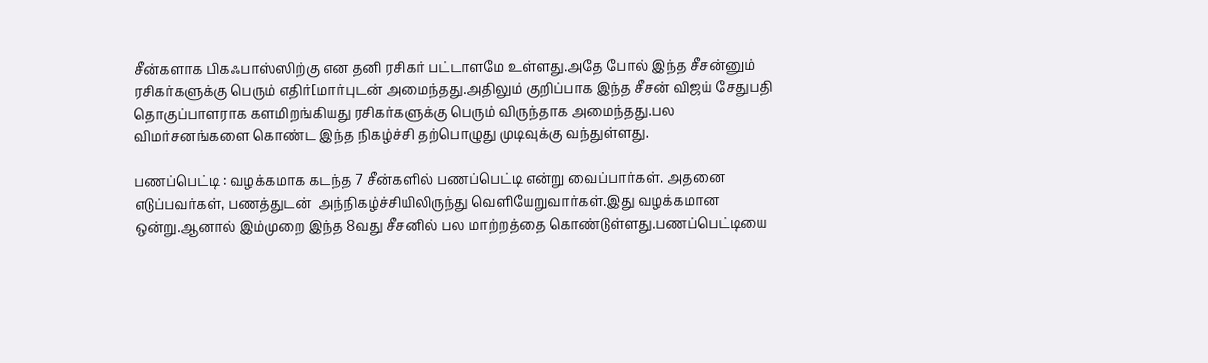சீன்களாக பிகஃபாஸ்ஸிற்கு என தனி ரசிகர் பட்டாளமே உள்ளது.அதே போல் இந்த சீசன்னும் ரசிகர்களுக்கு பெரும் எதிர்[மார்புடன் அமைந்தது.அதிலும் குறிப்பாக இந்த சீசன் விஜய் சேதுபதி தொகுப்பாளராக களமிறங்கியது ரசிகர்களுக்கு பெரும் விருந்தாக அமைந்தது.பல விமர்சனங்களை கொண்ட இந்த நிகழ்ச்சி தற்பொழுது முடிவுக்கு வந்துள்ளது.

பணப்பெட்டி : வழக்கமாக கடந்த 7 சீன்களில் பணப்பெட்டி என்று வைப்பார்கள். அதனை எடுப்பவர்கள், பணத்துடன்  அந்நிகழ்ச்சியிலிருந்து வெளியேறுவார்கள்.இது வழக்கமான ஒன்று.ஆனால் இம்முறை இந்த 8வது சீசனில் பல மாற்றத்தை கொண்டுள்ளது.பணப்பெட்டியை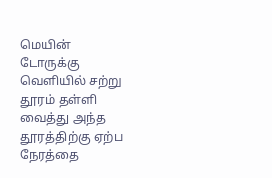மெயின் டோருக்கு வெளியில் சற்று தூரம் தள்ளி வைத்து அந்த தூரத்திற்கு ஏற்ப நேரத்தை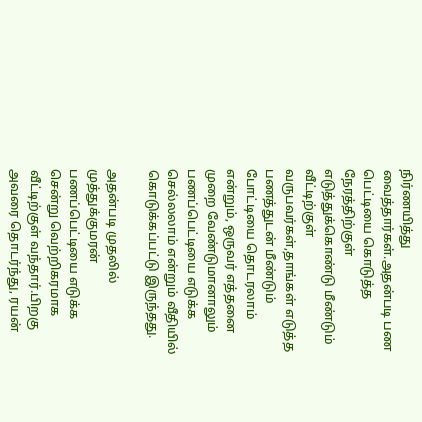நிர்ணயித்து வைத்தார்கள்.அதன்படி பண பெட்டியை கொடுத்த நேரத்திற்குள் எடுத்துக்கொண்டு மீண்டும் வீட்டிற்குள் வருபவர்கள்,தாங்கள் எடுத்த பணத்துடன் மீண்டும் போட்டியை தொடரலாம் என்றும், ஒருவர் எத்தனை முறை வேண்டுமானாலும் பணப்பெட்டியை எடுக்க செல்லலாம் என்றும் வீதியில் கொடுக்கப்பட்டு இருந்தது.

அதன்படி முதலில் முத்துக்குமரன் பணப்பெட்டியை எடுக்க சென்று வெற்றிகரமாக வீட்டிற்குள் வந்தார்.பிறகு அவரை தொடர்ந்து, ரயன்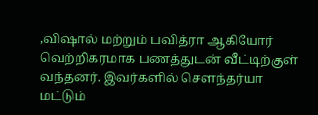,விஷால் மற்றும் பவித்ரா ஆகியோர் வெற்றிகரமாக பணத்துடன் வீட்டிற்குள் வந்தனர். இவர்களில் சௌந்தர்யா மட்டும்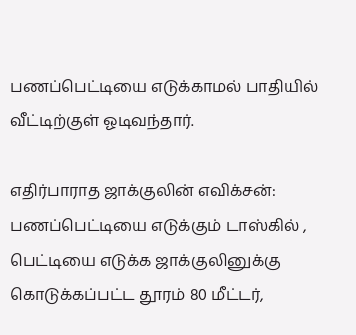பணப்பெட்டியை எடுக்காமல் பாதியில் வீட்டிற்குள் ஓடிவந்தார்.

எதிர்பாராத ஜாக்குலின் எவிக்சன்: பணப்பெட்டியை எடுக்கும் டாஸ்கில் , பெட்டியை எடுக்க ஜாக்குலினுக்கு கொடுக்கப்பட்ட தூரம் 80 மீட்டர்,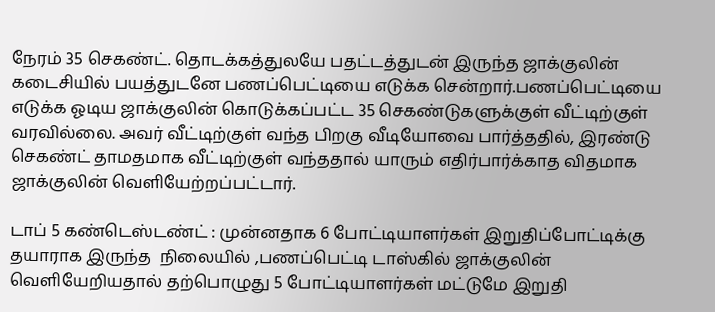நேரம் 35 செகண்ட். தொடக்கத்துலயே பதட்டத்துடன் இருந்த ஜாக்குலின் கடைசியில் பயத்துடனே பணப்பெட்டியை எடுக்க சென்றார்.பணப்பெட்டியை எடுக்க ஓடிய ஜாக்குலின் கொடுக்கப்பட்ட 35 செகண்டுகளுக்குள் வீட்டிற்குள் வரவில்லை. அவர் வீட்டிற்குள் வந்த பிறகு வீடியோவை பார்த்ததில், இரண்டு செகண்ட் தாமதமாக வீட்டிற்குள் வந்ததால் யாரும் எதிர்பார்க்காத விதமாக ஜாக்குலின் வெளியேற்றப்பட்டார்.

டாப் 5 கண்டெஸ்டண்ட் : முன்னதாக 6 போட்டியாளர்கள் இறுதிப்போட்டிக்கு தயாராக இருந்த  நிலையில் ,பணப்பெட்டி டாஸ்கில் ஜாக்குலின் வெளியேறியதால் தற்பொழுது 5 போட்டியாளர்கள் மட்டுமே இறுதி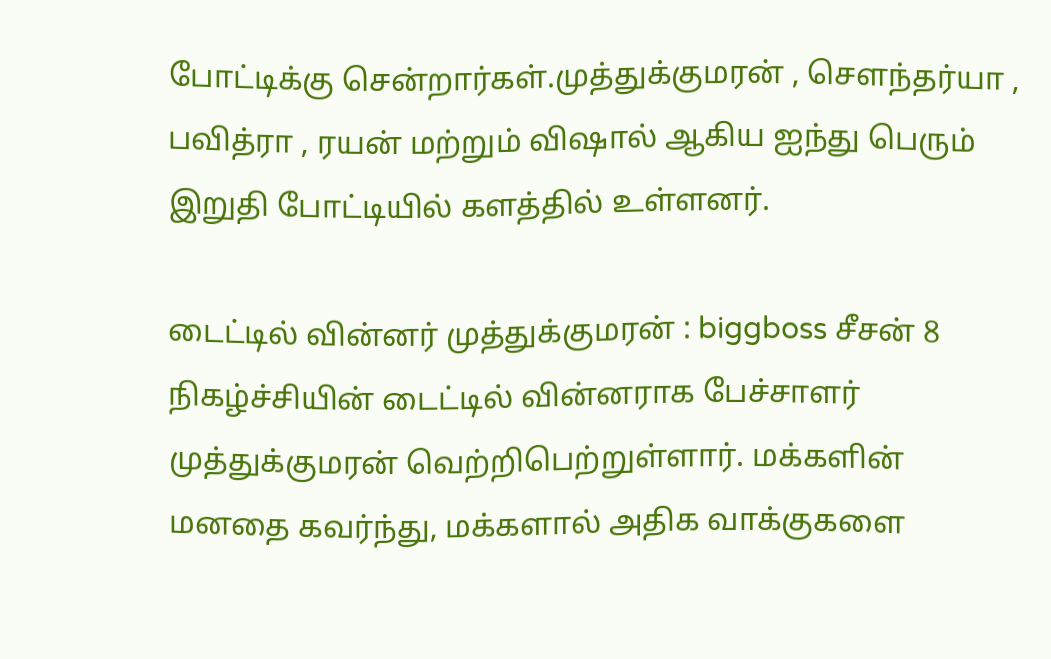போட்டிக்கு சென்றார்கள்.முத்துக்குமரன் , சௌந்தர்யா , பவித்ரா , ரயன் மற்றும் விஷால் ஆகிய ஐந்து பெரும் இறுதி போட்டியில் களத்தில் உள்ளனர்.

டைட்டில் வின்னர் முத்துக்குமரன் : biggboss சீசன் 8 நிகழ்ச்சியின் டைட்டில் வின்னராக பேச்சாளர் முத்துக்குமரன் வெற்றிபெற்றுள்ளார். மக்களின் மனதை கவர்ந்து, மக்களால் அதிக வாக்குகளை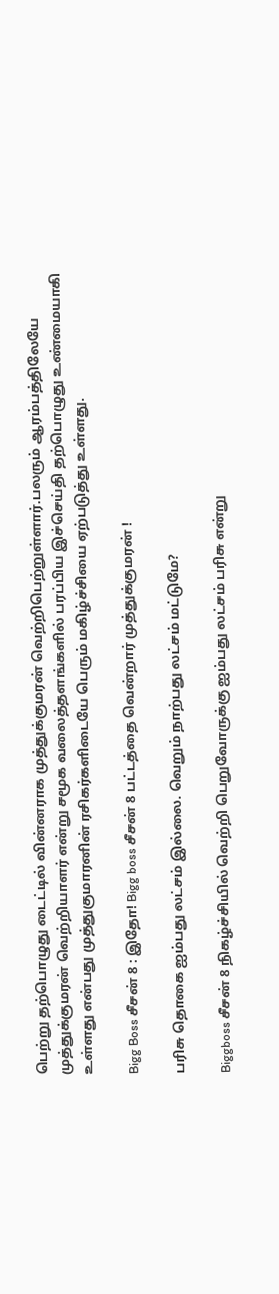பெற்று தற்பொழுது டைட்டில் வின்னராக முத்துக்குமரன் வெற்றிபெற்றுள்ளார்.பலரும் ஆரம்பத்திலேயே முத்துக்குமரன் வெற்றியாளர் என்று சமூக வலைத்தளங்களில் பரப்பிய இச்செய்தி தற்பொழுது உண்மையாகி உள்ளது என்பது முத்துகுமாரனின் ரசிகர்களிடையே பெரும் மகிழ்ச்சியை ஏற்படுத்து உள்ளது.

Bigg Boss சீசன் 8 : இதோ! Bigg boss சீசன் 8 பட்டத்தை வென்றார் முத்துக்குமரன் !

பரிசு தொகை ஐம்பது லட்சம் இல்லை. வெறும் நாற்பது லட்சம் மட்டுமே?

Biggboss சீசன் 8 நிகழ்ச்சியில் வெற்றி பெறுவோருக்கு ஐம்பது லட்சம் பரிசு என்று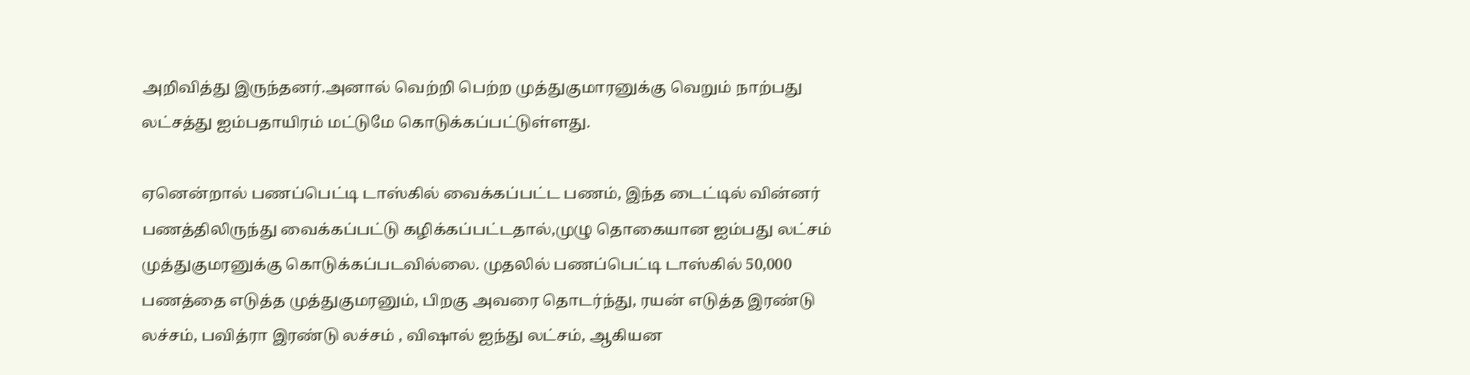அறிவித்து இருந்தனர்.அனால் வெற்றி பெற்ற முத்துகுமாரனுக்கு வெறும் நாற்பது லட்சத்து ஐம்பதாயிரம் மட்டுமே கொடுக்கப்பட்டுள்ளது.

ஏனென்றால் பணப்பெட்டி டாஸ்கில் வைக்கப்பட்ட பணம், இந்த டைட்டில் வின்னர் பணத்திலிருந்து வைக்கப்பட்டு கழிக்கப்பட்டதால்,முழு தொகையான ஐம்பது லட்சம் முத்துகுமரனுக்கு கொடுக்கப்படவில்லை. முதலில் பணப்பெட்டி டாஸ்கில் 50,000 பணத்தை எடுத்த முத்துகுமரனும், பிறகு அவரை தொடர்ந்து, ரயன் எடுத்த இரண்டு லச்சம், பவித்ரா இரண்டு லச்சம் , விஷால் ஐந்து லட்சம், ஆகியன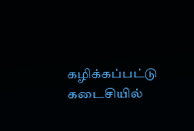கழிக்கப்பட்டு கடைசியில்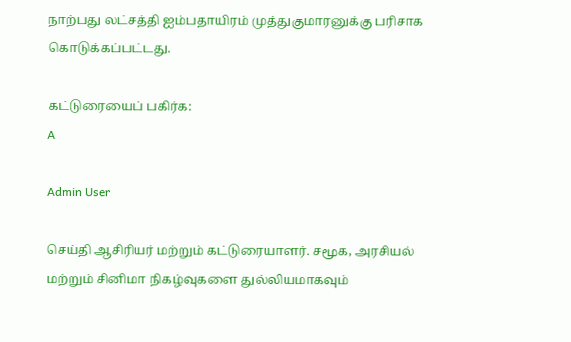நாற்பது லட்சத்தி ஐம்பதாயிரம் முத்துகுமாரனுக்கு பரிசாக கொடுக்கப்பட்டது.

கட்டுரையைப் பகிர்க:
A

Admin User

செய்தி ஆசிரியர் மற்றும் கட்டுரையாளர். சமூக, அரசியல் மற்றும் சினிமா நிகழ்வுகளை துல்லியமாகவும்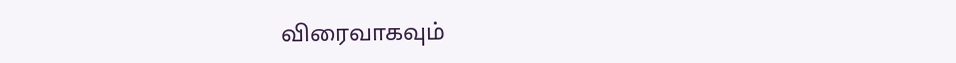விரைவாகவும்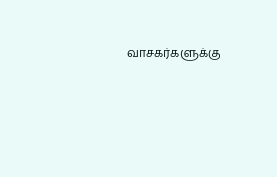வாசகர்களுக்கு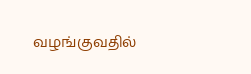வழங்குவதில்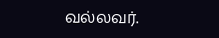வல்லவர்.